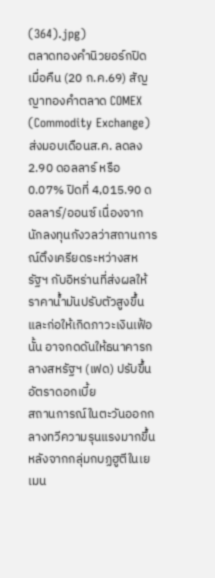(364).jpg)
ตลาดทองคำนิวยอร์กปิดเมื่อคืน (20 ก.ค.69) สัญญาทองคำตลาด COMEX (Commodity Exchange) ส่งมอบเดือนส.ค. ลดลง 2.90 ดอลลาร์ หรือ 0.07% ปิดที่ 4,015.90 ดอลลาร์/ออนซ์ เนื่องจากนักลงทุนกังวลว่าสถานการณ์ตึงเครียดระหว่างสหรัฐฯ กับอิหร่านที่ส่งผลให้ราคาน้ำมันปรับตัวสูงขึ้นและก่อให้เกิดภาวะเงินเฟ้อนั้น อาจกดดันให้ธนาคารกลางสหรัฐฯ (เฟด) ปรับขึ้นอัตราดอกเบี้ย
สถานการณ์ในตะวันออกกลางทวีความรุนแรงมากขึ้น หลังจากกลุ่มกบฏฮูตีในเยเมน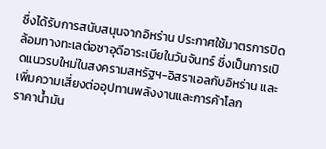ซึ่งได้รับการสนับสนุนจากอิหร่าน ประกาศใช้มาตรการปิดล้อมทางทะเลต่อซาอุดีอาระเบียในวันจันทร์ ซึ่งเป็นการเปิดแนวรบใหม่ในสงครามสหรัฐฯ-อิสราเอลกับอิหร่าน และเพิ่มความเสี่ยงต่ออุปทานพลังงานและการค้าโลก
ราคาน้ำมัน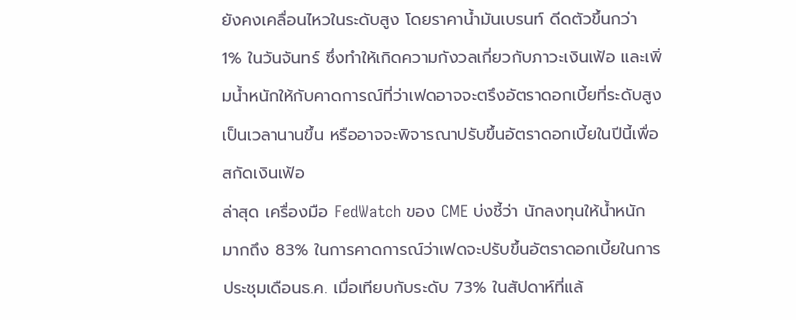ยังคงเคลื่อนไหวในระดับสูง โดยราคาน้ำมันเบรนท์ ดีดตัวขึ้นกว่า 1% ในวันจันทร์ ซึ่งทำให้เกิดความกังวลเกี่ยวกับภาวะเงินเฟ้อ และเพิ่มน้ำหนักให้กับคาดการณ์ที่ว่าเฟดอาจจะตรึงอัตราดอกเบี้ยที่ระดับสูงเป็นเวลานานขึ้น หรืออาจจะพิจารณาปรับขึ้นอัตราดอกเบี้ยในปีนี้เพื่อสกัดเงินเฟ้อ
ล่าสุด เครื่องมือ FedWatch ของ CME บ่งชี้ว่า นักลงทุนให้น้ำหนักมากถึง 83% ในการคาดการณ์ว่าเฟดจะปรับขึ้นอัตราดอกเบี้ยในการประชุมเดือนธ.ค. เมื่อเทียบกับระดับ 73% ในสัปดาห์ที่แล้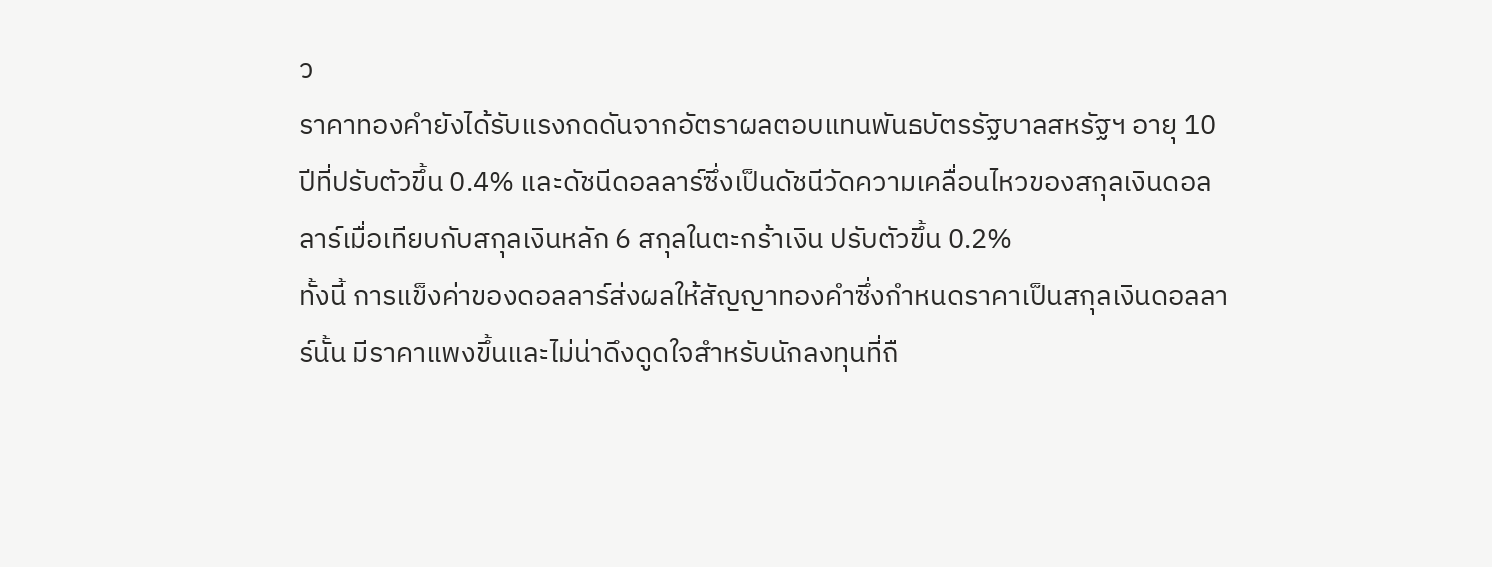ว
ราคาทองคำยังได้รับแรงกดดันจากอัตราผลตอบแทนพันธบัตรรัฐบาลสหรัฐฯ อายุ 10 ปีที่ปรับตัวขึ้น 0.4% และดัชนีดอลลาร์ซึ่งเป็นดัชนีวัดความเคลื่อนไหวของสกุลเงินดอลลาร์เมื่อเทียบกับสกุลเงินหลัก 6 สกุลในตะกร้าเงิน ปรับตัวขึ้น 0.2%
ทั้งนี้ การแข็งค่าของดอลลาร์ส่งผลให้สัญญาทองคำซึ่งกำหนดราคาเป็นสกุลเงินดอลลาร์นั้น มีราคาแพงขึ้นและไม่น่าดึงดูดใจสำหรับนักลงทุนที่ถื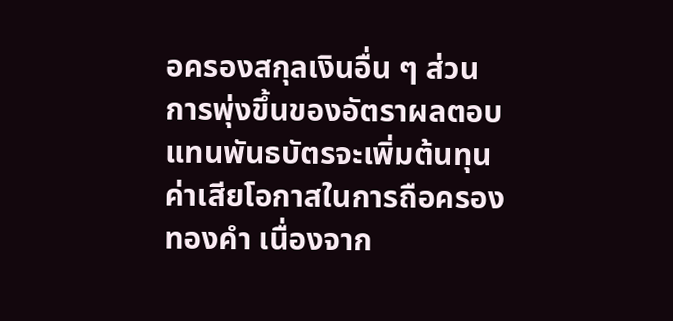อครองสกุลเงินอื่น ๆ ส่วนการพุ่งขึ้นของอัตราผลตอบแทนพันธบัตรจะเพิ่มต้นทุนค่าเสียโอกาสในการถือครองทองคำ เนื่องจาก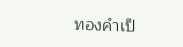ทองคำเป็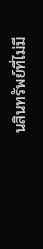นสินทรัพย์ที่ไม่มี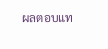ผลตอบแท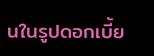นในรูปดอกเบี้ย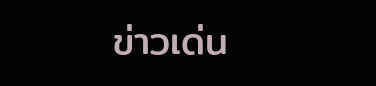ข่าวเด่น